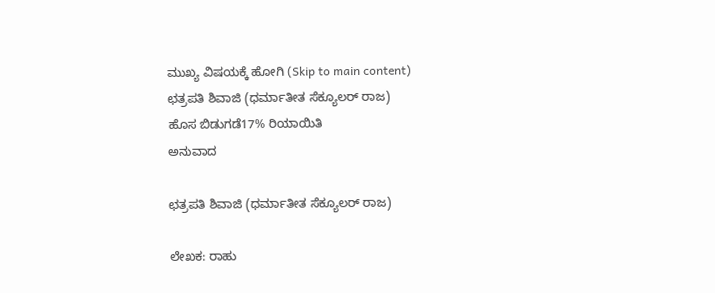ಮುಖ್ಯ ವಿಷಯಕ್ಕೆ ಹೋಗಿ (Skip to main content)
ಛತ್ರಪತಿ ಶಿವಾಜಿ (ಧರ್ಮಾತೀತ ಸೆಕ್ಯೂಲರ್ ರಾಜ)
ಹೊಸ ಬಿಡುಗಡೆ17% ರಿಯಾಯಿತಿ
ಅನುವಾದ

ಛತ್ರಪತಿ ಶಿವಾಜಿ (ಧರ್ಮಾತೀತ ಸೆಕ್ಯೂಲರ್ ರಾಜ)

ಲೇಖಕ: ರಾಹು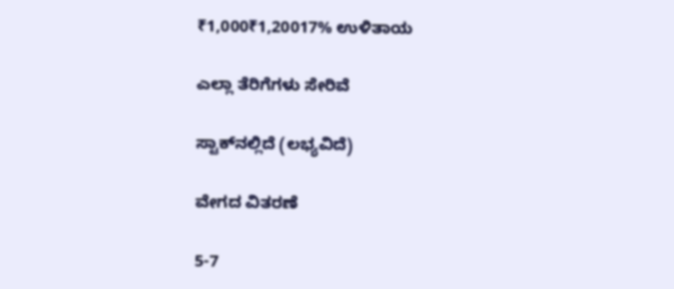₹1,000₹1,20017% ಉಳಿತಾಯ

ಎಲ್ಲಾ ತೆರಿಗೆಗಳು ಸೇರಿವೆ

ಸ್ಟಾಕ್‌ನಲ್ಲಿದೆ (ಲಭ್ಯವಿದೆ)

ವೇಗದ ವಿತರಣೆ

5-7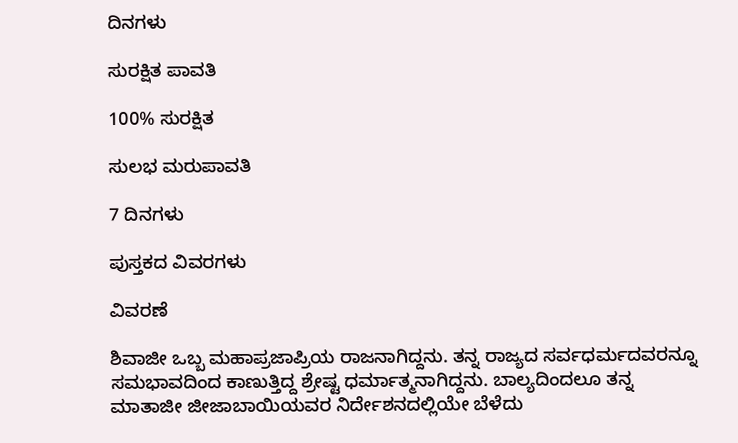ದಿನಗಳು

ಸುರಕ್ಷಿತ ಪಾವತಿ

100% ಸುರಕ್ಷಿತ

ಸುಲಭ ಮರುಪಾವತಿ

7 ದಿನಗಳು

ಪುಸ್ತಕದ ವಿವರಗಳು

ವಿವರಣೆ

ಶಿವಾಜೀ ಒಬ್ಬ ಮಹಾಪ್ರಜಾಪ್ರಿಯ ರಾಜನಾಗಿದ್ದನು. ತನ್ನ ರಾಜ್ಯದ ಸರ್ವಧರ್ಮದವರನ್ನೂ ಸಮಭಾವದಿಂದ ಕಾಣುತ್ತಿದ್ದ ಶ್ರೇಷ್ಟ ಧರ್ಮಾತ್ಮನಾಗಿದ್ದನು. ಬಾಲ್ಯದಿಂದಲೂ ತನ್ನ ಮಾತಾಜೀ ಜೀಜಾಬಾಯಿಯವರ ನಿರ್ದೇಶನದಲ್ಲಿಯೇ ಬೆಳೆದು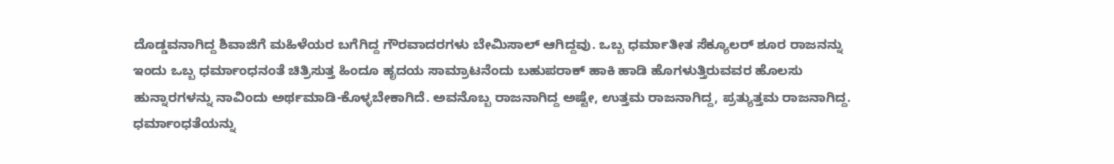ದೊಡ್ಡವನಾಗಿದ್ದ ಶಿವಾಜಿಗೆ ಮಹಿಳೆಯರ ಬಗೆಗಿದ್ದ ಗೌರವಾದರಗಳು ಬೇಮಿಸಾಲ್ ಆಗಿದ್ದವು. ಒಬ್ಬ ಧರ್ಮಾತೀತ ಸೆಕ್ಯೂಲರ್ ಶೂರ ರಾಜನನ್ನು ಇಂದು ಒಬ್ಬ ಧರ್ಮಾಂಧನಂತೆ ಚಿತ್ರಿಸುತ್ತ ಹಿಂದೂ ಹೃದಯ ಸಾಮ್ರಾಟನೆಂದು ಬಹುಪರಾಕ್ ಹಾಕಿ ಹಾಡಿ ಹೊಗಳುತ್ತಿರುವವರ ಹೊಲಸು ಹುನ್ನಾರಗಳನ್ನು ನಾವಿಂದು ಅರ್ಥಮಾಡಿ-ಕೊಳ್ಳಬೇಕಾಗಿದೆ. ಅವನೊಬ್ಬ ರಾಜನಾಗಿದ್ದ ಅಷ್ಟೇ, ಉತ್ತಮ ರಾಜನಾಗಿದ್ದ, ಪ್ರತ್ಯುತ್ತಮ ರಾಜನಾಗಿದ್ದ. ಧರ್ಮಾಂಧತೆಯನ್ನು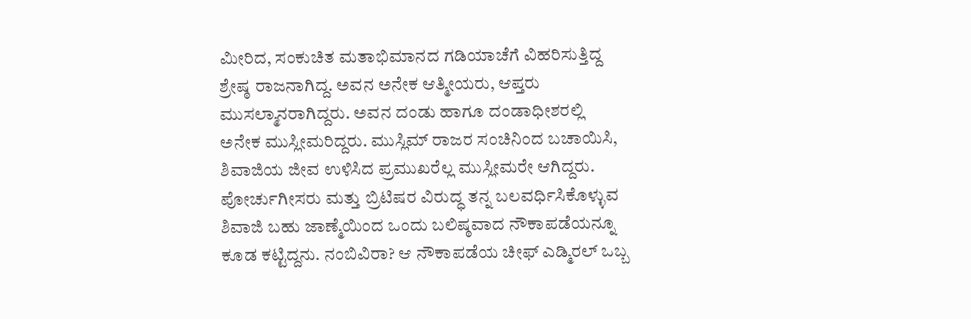ಮೀರಿದ, ಸಂಕುಚಿತ ಮತಾಭಿಮಾನದ ಗಡಿಯಾಚೆಗೆ ವಿಹರಿಸುತ್ತಿದ್ದ ಶ್ರೇಷ್ಠ ರಾಜನಾಗಿದ್ದ. ಅವನ ಅನೇಕ ಆತ್ಮೀಯರು, ಆಪ್ತರು ಮುಸಲ್ಮಾನರಾಗಿದ್ದರು. ಅವನ ದಂಡು ಹಾಗೂ ದಂಡಾಧೀಶರಲ್ಲಿ ಅನೇಕ ಮುಸ್ಲೀಮರಿದ್ದರು. ಮುಸ್ಲಿಮ್ ರಾಜರ ಸಂಚಿನಿಂದ ಬಚಾಯಿಸಿ, ಶಿವಾಜಿಯ ಜೀವ ಉಳಿಸಿದ ಪ್ರಮುಖರೆಲ್ಲ ಮುಸ್ಲೀಮರೇ ಆಗಿದ್ದರು. ಪೋರ್ಚುಗೀಸರು ಮತ್ತು ಬ್ರಿಟಿಷರ ವಿರುದ್ಧ ತನ್ನ ಬಲವರ್ಧಿಸಿಕೊಳ್ಳುವ ಶಿವಾಜಿ ಬಹು ಜಾಣ್ಮೆಯಿಂದ ಒಂದು ಬಲಿಷ್ಠವಾದ ನೌಕಾಪಡೆಯನ್ನೂ ಕೂಡ ಕಟ್ಟಿದ್ದನು. ನಂಬಿವಿರಾ? ಆ ನೌಕಾಪಡೆಯ ಚೀಫ್ ಎಡ್ಮಿರಲ್ ಒಬ್ಬ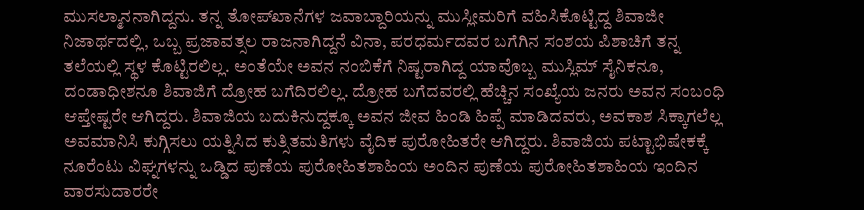ಮುಸಲ್ಮಾನನಾಗಿದ್ದನು. ತನ್ನ ತೋಪ್‌ಖಾನೆಗಳ ಜವಾಬ್ದಾರಿಯನ್ನು ಮುಸ್ಲೀಮರಿಗೆ ವಹಿಸಿಕೊಟ್ಟಿದ್ದ ಶಿವಾಜೀ ನಿಜಾರ್ಥದಲ್ಲಿ, ಒಬ್ಬ ಪ್ರಜಾವತ್ಸಲ ರಾಜನಾಗಿದ್ದನೆ ವಿನಾ, ಪರಧರ್ಮದವರ ಬಗೆಗಿನ ಸಂಶಯ ಪಿಶಾಚಿಗೆ ತನ್ನ ತಲೆಯಲ್ಲಿ ಸ್ಥಳ ಕೊಟ್ಟಿರಲಿಲ್ಲ. ಅಂತೆಯೇ ಅವನ ನಂಬಿಕೆಗೆ ನಿಷ್ಟರಾಗಿದ್ದ ಯಾವೊಬ್ಬ ಮುಸ್ಲಿಮ್ ಸೈನಿಕನೂ, ದಂಡಾಧೀಶನೂ ಶಿವಾಜಿಗೆ ದ್ರೋಹ ಬಗೆದಿರಲಿಲ್ಲ. ದ್ರೋಹ ಬಗೆದವರಲ್ಲಿ ಹೆಚ್ಚಿನ ಸಂಖ್ಯೆಯ ಜನರು ಅವನ ಸಂಬಂಧಿ ಆಪ್ತೇಷ್ಟರೇ ಆಗಿದ್ದರು. ಶಿವಾಜಿಯ ಬದುಕಿನುದ್ದಕ್ಕೂ ಅವನ ಜೀವ ಹಿಂಡಿ ಹಿಪ್ಪೆ ಮಾಡಿದವರು, ಅವಕಾಶ ಸಿಕ್ಕಾಗಲೆಲ್ಲ ಅವಮಾನಿಸಿ ಕುಗ್ಗಿಸಲು ಯತ್ನಿಸಿದ ಕುತ್ಸಿತಮತಿಗಳು ವೈದಿಕ ಪುರೋಹಿತರೇ ಆಗಿದ್ದರು. ಶಿವಾಜಿಯ ಪಟ್ಟಾಭಿಷೇಕಕ್ಕೆ ನೂರೆಂಟು ವಿಘ್ನಗಳನ್ನು ಒಡ್ಡಿದ ಪುಣೆಯ ಪುರೋಹಿತಶಾಹಿಯ ಅಂದಿನ ಪುಣೆಯ ಪುರೋಹಿತಶಾಹಿಯ ಇಂದಿನ ವಾರಸುದಾರರೇ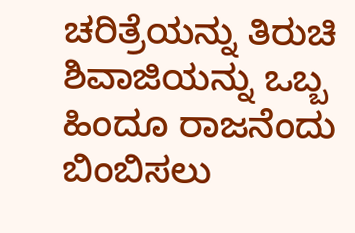ಚರಿತ್ರೆಯನ್ನು ತಿರುಚಿ ಶಿವಾಜಿಯನ್ನು ಒಬ್ಬ ಹಿಂದೂ ರಾಜನೆಂದು ಬಿಂಬಿಸಲು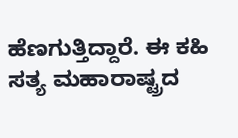ಹೆಣಗುತ್ತಿದ್ದಾರೆ. ಈ ಕಹಿ ಸತ್ಯ ಮಹಾರಾಷ್ಟ್ರದ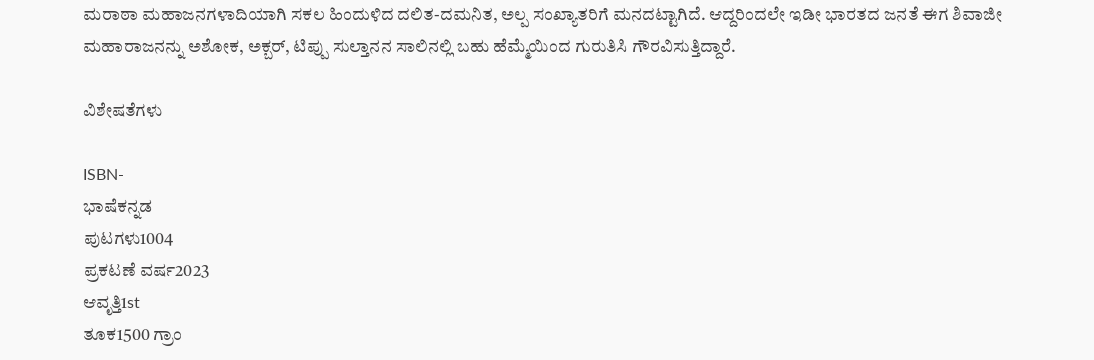ಮರಾಠಾ ಮಹಾಜನಗಳಾದಿಯಾಗಿ ಸಕಲ ಹಿಂದುಳಿದ ದಲಿತ-ದಮನಿತ, ಅಲ್ಪ ಸಂಖ್ಯಾತರಿಗೆ ಮನದಟ್ಟಾಗಿದೆ. ಆದ್ದರಿಂದಲೇ ಇಡೀ ಭಾರತದ ಜನತೆ ಈಗ ಶಿವಾಜೀ ಮಹಾರಾಜನನ್ನು ಅಶೋಕ, ಅಕ್ಬರ್, ಟಿಪ್ಪು ಸುಲ್ತಾನನ ಸಾಲಿನಲ್ಲಿ ಬಹು ಹೆಮ್ಮೆಯಿಂದ ಗುರುತಿಸಿ ಗೌರವಿಸುತ್ತಿದ್ದಾರೆ.

ವಿಶೇಷತೆಗಳು

ISBN-
ಭಾಷೆಕನ್ನಡ
ಪುಟಗಳು1004
ಪ್ರಕಟಣೆ ವರ್ಷ2023
ಆವೃತ್ತಿ1st
ತೂಕ1500 ಗ್ರಾಂ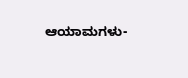ಆಯಾಮಗಳು-